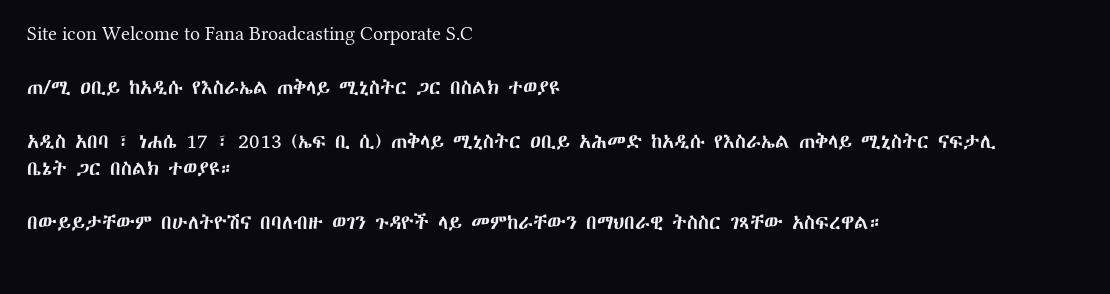Site icon Welcome to Fana Broadcasting Corporate S.C

ጠ/ሚ ዐቢይ ከአዲሱ የእስራኤል ጠቅላይ ሚኒስትር ጋር በስልክ ተወያዩ

አዲስ አበባ ፣ ነሐሴ 17 ፣ 2013 (ኤፍ ቢ ሲ) ጠቅላይ ሚኒስትር ዐቢይ አሕመድ ከአዲሱ የእስራኤል ጠቅላይ ሚኒስትር ናፍታሊ ቤኔት ጋር በስልክ ተወያዩ።

በውይይታቸውም በሁለትዮሽና በባለብዙ ወገን ጉዳዮች ላይ መምከራቸውን በማህበራዊ ትስስር ገጻቸው አስፍረዋል።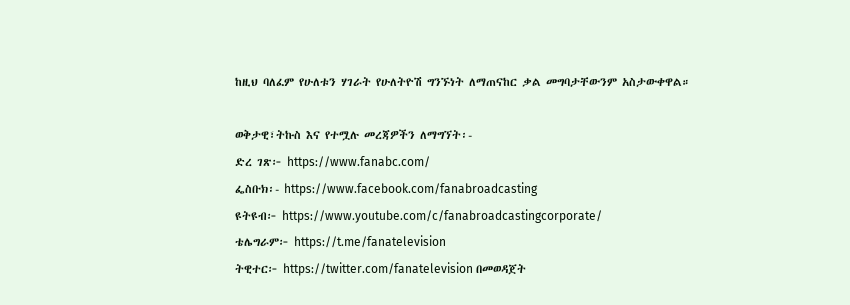ከዚህ ባለፈም የሁለቱን ሃገራት የሁለትዮሽ ግንኙነት ለማጠናከር ቃል መግባታቸውንም አስታውቀዋል።

ወቅታዊ፣ትኩስ እና የተሟሉ መረጃዎችን ለማግኘት፡-
ድረ ገጽ፦ https://www.fanabc.com/
ፌስቡክ፡- https://www.facebook.com/fanabroadcasting
ዩትዩብ፦ https://www.youtube.com/c/fanabroadcastingcorporate/
ቴሌግራም፦ https://t.me/fanatelevision
ትዊተር፦ https://twitter.com/fanatelevision በመወዳጀት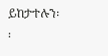ይከታተሉን፡፡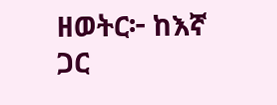ዘወትር፦ ከእኛ ጋር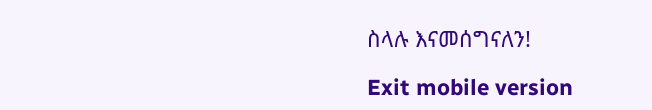ስላሉ እናመሰግናለን!

Exit mobile version